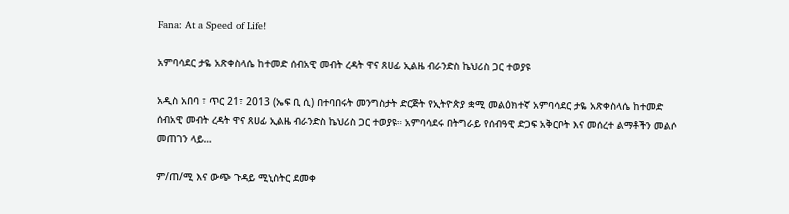Fana: At a Speed of Life!

አምባሳደር ታዬ አጽቀስላሴ ከተመድ ሰብአዊ መብት ረዳት ዋና ጸሀፊ ኢልዜ ብራንድስ ኬህሪስ ጋር ተወያዩ

አዲስ አበባ ፣ ጥር 21፣ 2013 (ኤፍ ቢ ሲ) በተባበሩት መንግስታት ድርጅት የኢትዮጵያ ቋሚ መልዕክተኛ አምባሳደር ታዬ አጽቀስላሴ ከተመድ ሰብአዊ መብት ረዳት ዋና ጸሀፊ ኢልዜ ብራንድስ ኬህሪስ ጋር ተወያዩ። አምባሳደሩ በትግራይ የሰብዓዊ ድጋፍ አቅርቦት እና መሰረተ ልማቶችን መልሶ መጠገን ላይ…

ም/ጠ/ሚ እና ውጭ ጉዳይ ሚኒስትር ደመቀ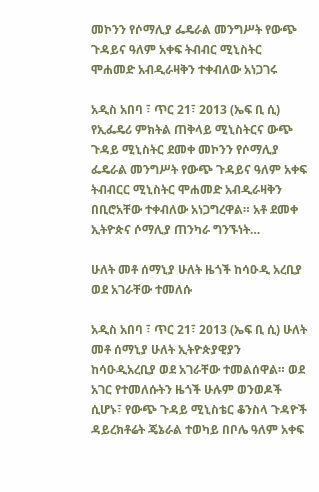መኮንን የሶማሊያ ፌዴራል መንግሥት የውጭ ጉዳይና ዓለም አቀፍ ትብብር ሚኒስትር ሞሐመድ አብዲራዛቅን ተቀብለው አነጋገሩ

አዲስ አበባ ፣ ጥር 21፣ 2013 (ኤፍ ቢ ሲ) የኢፌዴሪ ምክትል ጠቅላይ ሚኒስትርና ውጭ ጉዳይ ሚኒስትር ደመቀ መኮንን የሶማሊያ ፌዴራል መንግሥት የውጭ ጉዳይና ዓለም አቀፍ ትብብርር ሚኒስትር ሞሐመድ አብዲራዛቅን በቢሮአቸው ተቀብለው አነጋግረዋል። አቶ ደመቀ ኢትዮጵና ሶማሊያ ጠንካራ ግንኙነት…

ሁለት መቶ ሰማኒያ ሁለት ዜጎች ከሳዑዲ አረቢያ ወደ አገራቸው ተመለሱ

አዲስ አበባ ፣ ጥር 21፣ 2013 (ኤፍ ቢ ሲ) ሁለት መቶ ሰማኒያ ሁለት ኢትዮጵያዊያን ከሳዑዲአረቢያ ወደ አገራቸው ተመልሰዋል። ወደ አገር የተመለሱትን ዜጎች ሁሉም ወንወዶች ሲሆኑ፣ የውጭ ጉዳይ ሚኒስቴር ቆንስላ ጉዳዮች ዳይረክቶሬት ጄኔራል ተወካይ በቦሌ ዓለም አቀፍ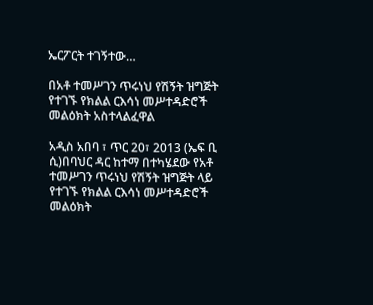ኤርፖርት ተገኝተው…

በአቶ ተመሥገን ጥሩነህ የሽኝት ዝግጅት የተገኙ የክልል ርእሳነ መሥተዳድሮች መልዕክት አስተላልፈዋል

አዲስ አበባ ፣ ጥር 20፣ 2013 (ኤፍ ቢ ሲ)በባህር ዳር ከተማ በተካሄደው የአቶ ተመሥገን ጥሩነህ የሽኝት ዝግጅት ላይ የተገኙ የክልል ርእሳነ መሥተዳድሮች መልዕክት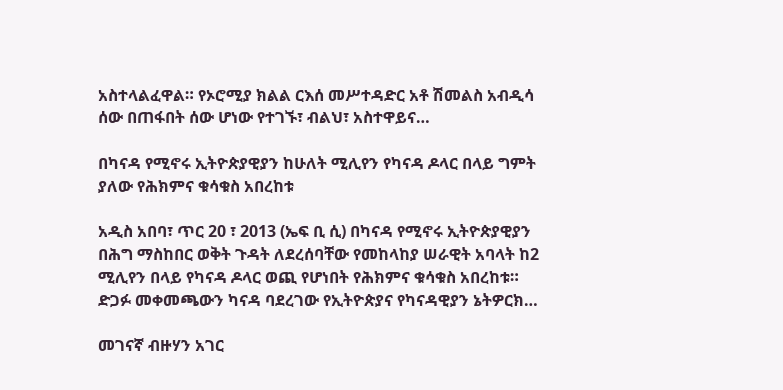አስተላልፈዋል። የኦሮሚያ ክልል ርእሰ መሥተዳድር አቶ ሽመልስ አብዲሳ ሰው በጠፋበት ሰው ሆነው የተገኙ፣ ብልህ፣ አስተዋይና…

በካናዳ የሚኖሩ ኢትዮጵያዊያን ከሁለት ሚሊየን የካናዳ ዶላር በላይ ግምት ያለው የሕክምና ቁሳቁስ አበረከቱ

አዲስ አበባ፣ ጥር 20 ፣ 2013 (ኤፍ ቢ ሲ) በካናዳ የሚኖሩ ኢትዮጵያዊያን በሕግ ማስከበር ወቅት ጉዳት ለደረሰባቸው የመከላከያ ሠራዊት አባላት ከ2 ሚሊየን በላይ የካናዳ ዶላር ወጪ የሆነበት የሕክምና ቁሳቁስ አበረከቱ። ድጋፉ መቀመጫውን ካናዳ ባደረገው የኢትዮጵያና የካናዳዊያን ኔትዎርክ…

መገናኛ ብዙሃን አገር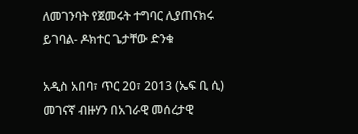ለመገንባት የጀመሩት ተግባር ሊያጠናክሩ ይገባል- ዶክተር ጌታቸው ድንቁ

አዲስ አበባ፣ ጥር 20፣ 2013 (ኤፍ ቢ ሲ) መገናኛ ብዙሃን በአገራዊ መሰረታዊ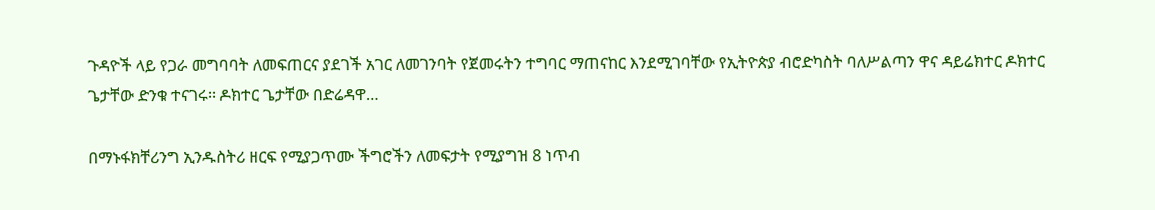ጉዳዮች ላይ የጋራ መግባባት ለመፍጠርና ያደገች አገር ለመገንባት የጀመሩትን ተግባር ማጠናከር እንደሚገባቸው የኢትዮጵያ ብሮድካስት ባለሥልጣን ዋና ዳይሬክተር ዶክተር ጌታቸው ድንቁ ተናገሩ፡፡ ዶክተር ጌታቸው በድሬዳዋ…

በማኑፋክቸሪንግ ኢንዱስትሪ ዘርፍ የሚያጋጥሙ ችግሮችን ለመፍታት የሚያግዝ 8 ነጥብ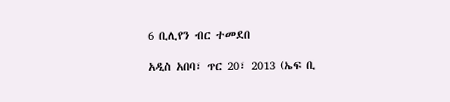6 ቢሊየን ብር ተመደበ

አዲስ አበባ፣ ጥር 20፣ 2013 (ኤፍ ቢ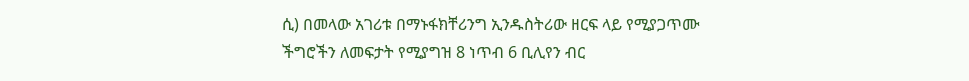ሲ) በመላው አገሪቱ በማኑፋክቸሪንግ ኢንዱስትሪው ዘርፍ ላይ የሚያጋጥሙ ችግሮችን ለመፍታት የሚያግዝ 8 ነጥብ 6 ቢሊየን ብር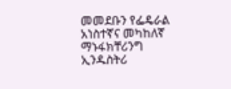መመደቡን የፌዴራል አነስተኛና መካከለኛ ማኑፋክቸሪንግ ኢንዱስትሪ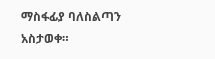ማስፋፊያ ባለስልጣን አስታወቀ።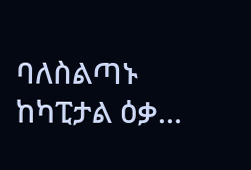ባለስልጣኑ ከካፒታል ዕቃ…